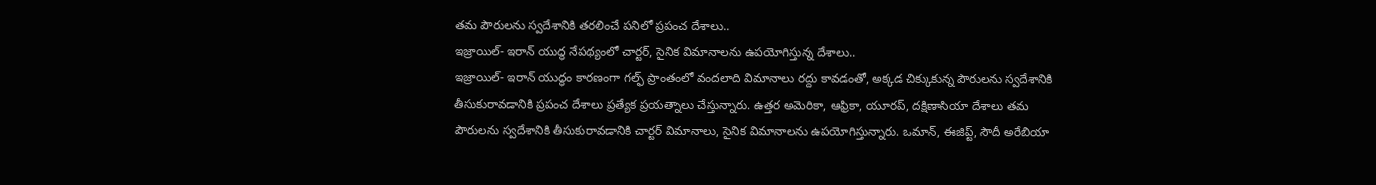తమ పౌరులను స్వదేశానికి తరలించే పనిలో ప్రపంచ దేశాలు..
ఇజ్రాయిల్- ఇరాన్ యుద్ధ నేపథ్యంలో చార్టర్, సైనిక విమానాలను ఉపయోగిస్తున్న దేశాలు..
ఇజ్రాయిల్- ఇరాన్ యుద్ధం కారణంగా గల్ఫ్ ప్రాంతంలో వందలాది విమానాలు రద్దు కావడంతో, అక్కడ చిక్కుకున్న పౌరులను స్వదేశానికి తీసుకురావడానికి ప్రపంచ దేశాలు ప్రత్యేక ప్రయత్నాలు చేస్తున్నారు. ఉత్తర అమెరికా, ఆఫ్రికా, యూరప్, దక్షిణాసియా దేశాలు తమ పౌరులను స్వదేశానికి తీసుకురావడానికి చార్టర్ విమానాలు, సైనిక విమానాలను ఉపయోగిస్తున్నారు. ఒమాన్, ఈజిప్ట్, సౌదీ అరేబియా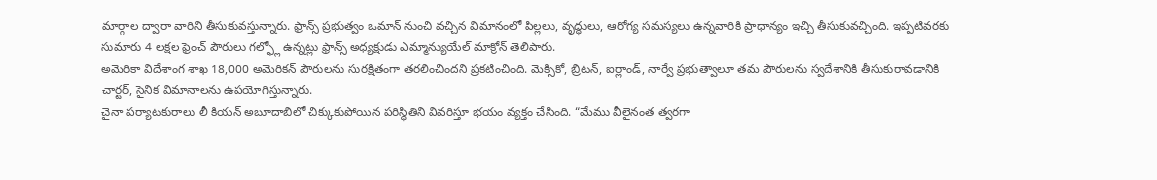మార్గాల ద్వారా వారిని తీసుకువస్తున్నారు. ఫ్రాన్స్ ప్రభుత్వం ఒమాన్ నుంచి వచ్చిన విమానంలో పిల్లలు, వృద్ధులు, ఆరోగ్య సమస్యలు ఉన్నవారికి ప్రాధాన్యం ఇచ్చి తీసుకువచ్చింది. ఇప్పటివరకు సుమారు 4 లక్షల ఫ్రెంచ్ పౌరులు గల్ఫ్లో ఉన్నట్లు ఫ్రాన్స్ అధ్యక్షుడు ఎమ్మాన్యుయేల్ మాక్రోన్ తెలిపారు.
అమెరికా విదేశాంగ శాఖ 18,000 అమెరికన్ పౌరులను సురక్షితంగా తరలించిందని ప్రకటించింది. మెక్సికో, బ్రిటన్, ఐర్లాండ్, నార్వే ప్రభుత్వాలూ తమ పౌరులను స్వదేశానికి తీసుకురావడానికి చార్టర్, సైనిక విమానాలను ఉపయోగిస్తున్నారు.
చైనా పర్యాటకురాలు లీ కియన్ అబూదాబిలో చిక్కుకుపోయిన పరిస్థితిని వివరిస్తూ భయం వ్యక్తం చేసింది. “మేము వీలైనంత త్వరగా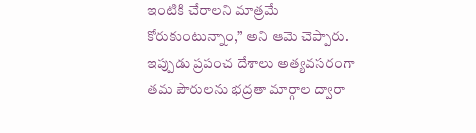ఇంటికి చేరాలని మాత్రమే కోరుకుంటున్నాం,” అని ఆమె చెప్పారు. ఇప్పుడు ప్రపంచ దేశాలు అత్యవసరంగా తమ పౌరులను భద్రతా మార్గాల ద్వారా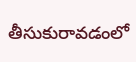తీసుకురావడంలో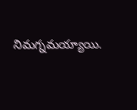నిమగ్నమయ్యాయి.